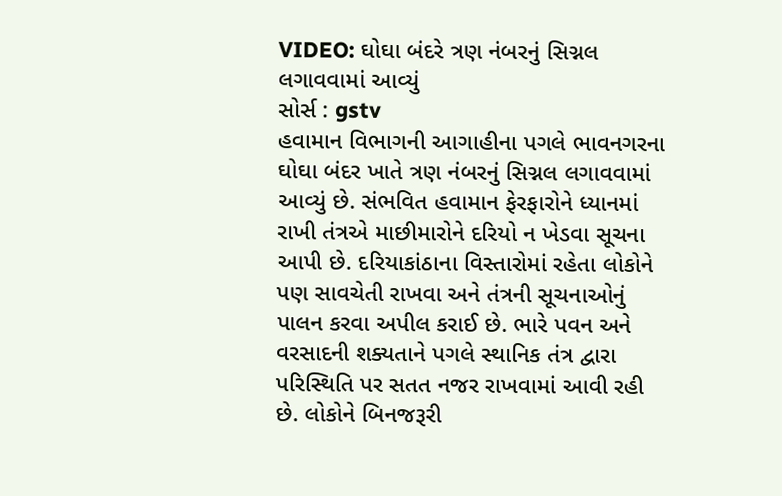VIDEO: ઘોઘા બંદરે ત્રણ નંબરનું સિગ્નલ લગાવવામાં આવ્યું
સોર્સ : gstv
હવામાન વિભાગની આગાહીના પગલે ભાવનગરના ઘોઘા બંદર ખાતે ત્રણ નંબરનું સિગ્નલ લગાવવામાં આવ્યું છે. સંભવિત હવામાન ફેરફારોને ધ્યાનમાં રાખી તંત્રએ માછીમારોને દરિયો ન ખેડવા સૂચના આપી છે. દરિયાકાંઠાના વિસ્તારોમાં રહેતા લોકોને પણ સાવચેતી રાખવા અને તંત્રની સૂચનાઓનું પાલન કરવા અપીલ કરાઈ છે. ભારે પવન અને વરસાદની શક્યતાને પગલે સ્થાનિક તંત્ર દ્વારા પરિસ્થિતિ પર સતત નજર રાખવામાં આવી રહી છે. લોકોને બિનજરૂરી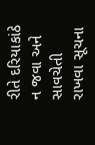રીતે દરિયાકાંઠે ન જવા અને સાવચેતી રાખવા સૂચના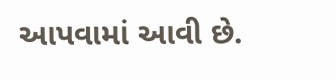આપવામાં આવી છે.